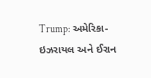Trump: અમેરિકા-ઇઝરાયલ અને ઈરાન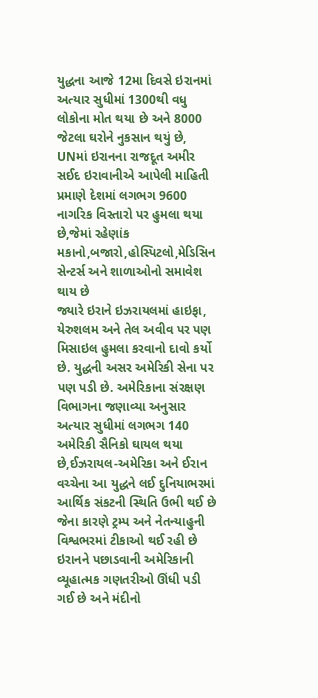યુદ્ધના આજે 12મા દિવસે ઇરાનમાં અત્યાર સુધીમાં 1300થી વધુ લોકોના મોત થયા છે અને 8000 જેટલા ઘરોને નુકસાન થયું છે, UNમાં ઇરાનના રાજદૂત અમીર સઈદ ઇરાવાનીએ આપેલી માહિતી પ્રમાણે દેશમાં લગભગ 9600 નાગરિક વિસ્તારો પર હુમલા થયા છે,જેમાં રહેણાંક મકાનો,બજારો,હોસ્પિટલો,મેડિસિન સેન્ટર્સ અને શાળાઓનો સમાવેશ થાય છે
જ્યારે ઇરાને ઇઝરાયલમાં હાઇફા, યેરુશલમ અને તેલ અવીવ પર પણ મિસાઇલ હુમલા કરવાનો દાવો કર્યો છે. યુદ્ધની અસર અમેરિકી સેના પર પણ પડી છે. અમેરિકાના સંરક્ષણ વિભાગના જણાવ્યા અનુસાર અત્યાર સુધીમાં લગભગ 140 અમેરિકી સૈનિકો ઘાયલ થયા છે,ઈઝરાયલ-અમેરિકા અને ઈરાન વચ્ચેના આ યુદ્ધને લઈ દુનિયાભરમાં આર્થિક સંકટની સ્થિતિ ઉભી થઈ છે જેના કારણે ટ્રમ્પ અને નેતન્યાહુની વિશ્વભરમાં ટીકાઓ થઈ રહી છે ઇરાનને પછાડવાની અમેરિકાની વ્યૂહાત્મક ગણતરીઓ ઊંધી પડી ગઈ છે અને મંદીનો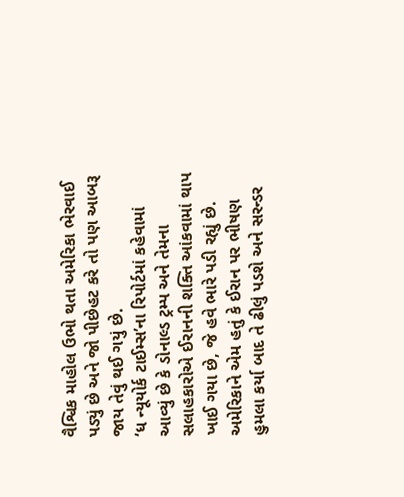વૈશ્વિક માહોલ ઉભો થતા અમેરિકા ભેરવાઈ પડ્યું છે અને જો પીછેહટ કરે તો પણ આબરૂ જાય તેવું થઈ ગયું છે.
‘ધ ન્યૂયોર્ક ટાઈમ્સ’ના રિપોર્ટમાં કહેવામાં આવ્યું છે કે ડોનાલ્ડ ટ્રમ્પ અને તેમના સલાહકારોએ ઈરાનની શક્તિ આંકવામાં થાપ ખાઈ ગયા છે, જે હવે ભારે પડી રહ્યું છે. અમેરિકાને એમ હતું કે ઈરાન પર ભીષણ હુમલા કર્યા બાદ તે ઢીલું પડશે અને સરન્ડર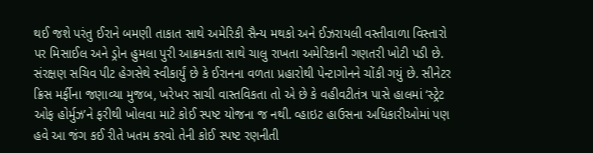થઈ જશે પરંતુ ઈરાને બમણી તાકાત સાથે અમેરિકી સૈન્ય મથકો અને ઈઝરાયલી વસ્તીવાળા વિસ્તારો પર મિસાઈલ અને ડ્રોન હુમલા પુરી આક્રમકતા સાથે ચાલુ રાખતા અમેરિકાની ગણતરી ખોટી પડી છે.
સંરક્ષણ સચિવ પીટ હેગસેથે સ્વીકાર્યું છે કે ઈરાનના વળતા પ્રહારોથી પેન્ટાગોનને ચોંકી ગયું છે. સીનેટર ક્રિસ મર્ફીના જણાવ્યા મુજબ, ખરેખર સાચી વાસ્તવિકતા તો એ છે કે વહીવટીતંત્ર પાસે હાલમાં ‘સ્ટ્રેટ ઓફ હોર્મુઝ’ને ફરીથી ખોલવા માટે કોઈ સ્પષ્ટ યોજના જ નથી. વ્હાઇટ હાઉસના અધિકારીઓમાં પણ હવે આ જંગ કઈ રીતે ખતમ કરવો તેની કોઈ સ્પષ્ટ રણનીતી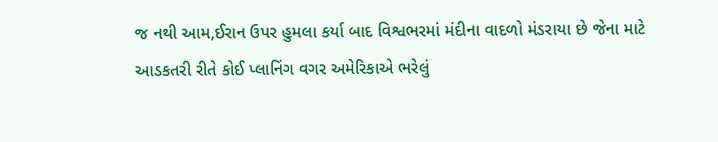જ નથી આમ,ઈરાન ઉપર હુમલા કર્યા બાદ વિશ્વભરમાં મંદીના વાદળો મંડરાયા છે જેના માટે આડકતરી રીતે કોઈ પ્લાનિંગ વગર અમેરિકાએ ભરેલું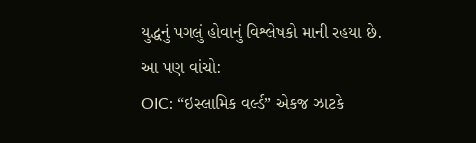યુદ્ધનું પગલું હોવાનું વિશ્લેષકો માની રહયા છે.
આ પણ વાંચો:
OIC: “ઇસ્લામિક વર્લ્ડ” એકજ ઝાટકે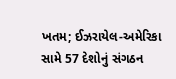ખતમ; ઈઝરાયેલ-અમેરિકા સામે 57 દેશોનું સંગઠન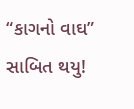“કાગનો વાઘ” સાબિત થયુ!